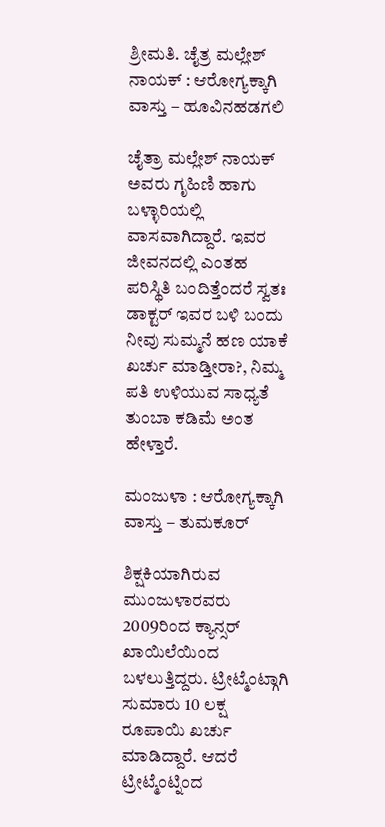ಶ್ರೀಮತಿ. ಚೈತ್ರ ಮಲ್ಲೇಶ್ ನಾಯಕ್ : ಆರೋಗ್ಯಕ್ಕಾಗಿ ವಾಸ್ತು – ಹೂವಿನಹಡಗಲಿ

ಚೈತ್ರಾ ಮಲ್ಲೇಶ್ ನಾಯಕ್ ಅವರು ಗೃಹಿಣಿ ಹಾಗು ಬಳ್ಳಾರಿಯಲ್ಲಿ ವಾಸವಾಗಿದ್ದಾರೆ. ಇವರ ಜೀವನದಲ್ಲಿ ಎಂತಹ ಪರಿಸ್ಥಿತಿ ಬಂದಿತ್ತೆಂದರೆ ಸ್ವತಃ ಡಾಕ್ಟರ್ ಇವರ ಬಳಿ ಬಂದು ನೀವು ಸುಮ್ಮನೆ ಹಣ ಯಾಕೆ ಖರ್ಚು ಮಾಡ್ತೀರಾ?, ನಿಮ್ಮ ಪತಿ ಉಳಿಯುವ ಸಾಧ್ಯತೆ ತುಂಬಾ ಕಡಿಮೆ ಅಂತ ಹೇಳ್ತಾರೆ.

ಮಂಜುಳಾ : ಆರೋಗ್ಯಕ್ಕಾಗಿ ವಾಸ್ತು – ತುಮಕೂರ್

ಶಿಕ್ಷಕಿಯಾಗಿರುವ ಮುಂಜುಳಾರವರು 2009ರಿಂದ ಕ್ಯಾನ್ಸರ್ ಖಾಯಿಲೆಯಿಂದ ಬಳಲುತ್ತಿದ್ದರು. ಟ್ರೀಟ್ಮೆಂಟ್ಗಾಗಿ ಸುಮಾರು 10 ಲಕ್ಷ ರೂಪಾಯಿ ಖರ್ಚು ಮಾಡಿದ್ದಾರೆ. ಆದರೆ ಟ್ರೀಟ್ಮೆಂಟ್ನಿಂದ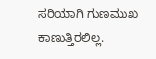ಸರಿಯಾಗಿ ಗುಣಮುಖ ಕಾಣುತ್ತಿರಲಿಲ್ಲ.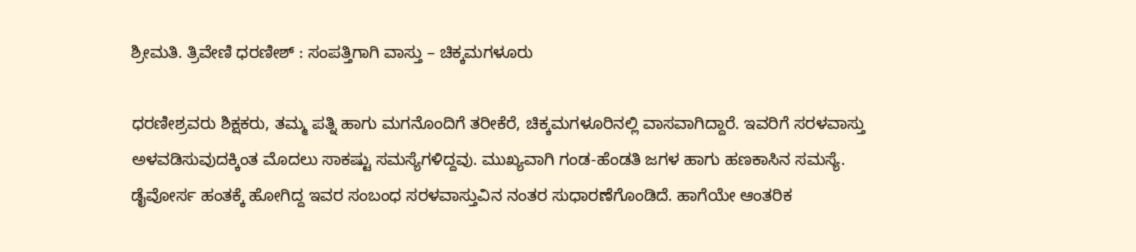ಶ್ರೀಮತಿ. ತ್ರಿವೇಣಿ ಧರಣೀಶ್ : ಸಂಪತ್ತಿಗಾಗಿ ವಾಸ್ತು – ಚಿಕ್ಕಮಗಳೂರು

ಧರಣೀಶ್ರವರು ಶಿಕ್ಷಕರು, ತಮ್ಮ ಪತ್ನಿ ಹಾಗು ಮಗನೊಂದಿಗೆ ತರೀಕೆರೆ, ಚಿಕ್ಕಮಗಳೂರಿನಲ್ಲಿ ವಾಸವಾಗಿದ್ದಾರೆ. ಇವರಿಗೆ ಸರಳವಾಸ್ತು ಅಳವಡಿಸುವುದಕ್ಕಿಂತ ಮೊದಲು ಸಾಕಷ್ಟು ಸಮಸ್ಯೆಗಳಿದ್ದವು. ಮುಖ್ಯವಾಗಿ ಗಂಡ-ಹೆಂಡತಿ ಜಗಳ ಹಾಗು ಹಣಕಾಸಿನ ಸಮಸ್ಯೆ. ಡೈವೋರ್ಸ ಹಂತಕ್ಕೆ ಹೋಗಿದ್ದ ಇವರ ಸಂಬಂಧ ಸರಳವಾಸ್ತುವಿನ ನಂತರ ಸುಧಾರಣೆಗೊಂಡಿದೆ. ಹಾಗೆಯೇ ಆಂತರಿಕ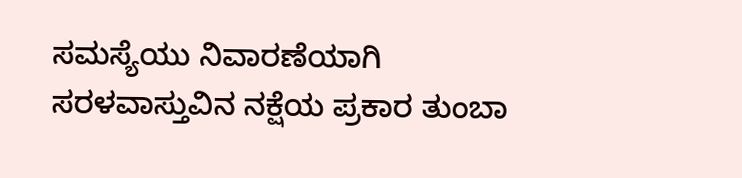ಸಮಸ್ಯೆಯು ನಿವಾರಣೆಯಾಗಿ ಸರಳವಾಸ್ತುವಿನ ನಕ್ಷೆಯ ಪ್ರಕಾರ ತುಂಬಾ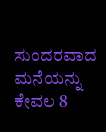ಸುಂದರವಾದ ಮನೆಯನ್ನು ಕೇವಲ 8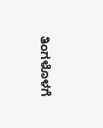ತಿಂಗಳೊಳಗೆ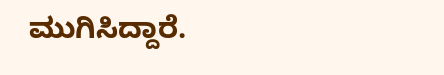ಮುಗಿಸಿದ್ದಾರೆ.